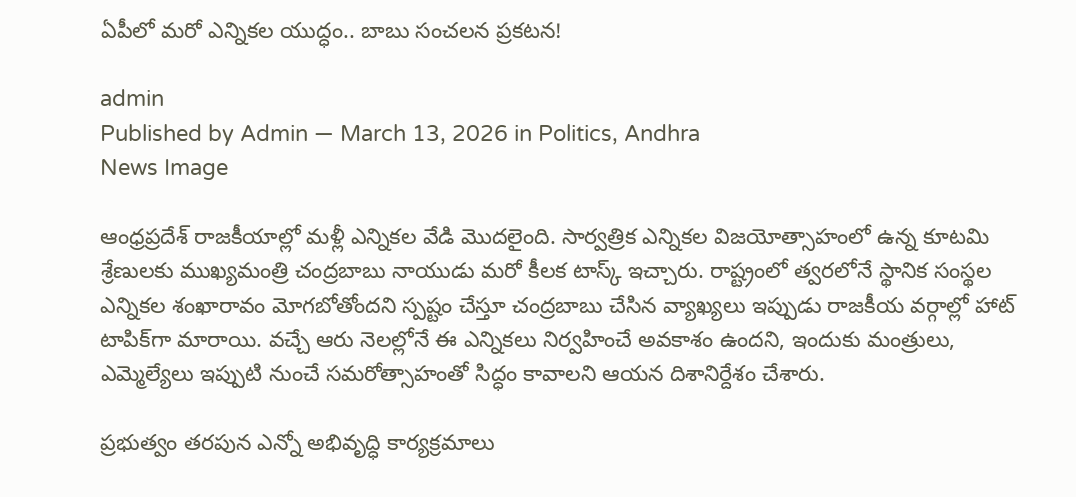ఏపీలో మరో ఎన్నికల యుద్ధం.. బాబు సంచలన ప్రకటన!

admin
Published by Admin — March 13, 2026 in Politics, Andhra
News Image

ఆంధ్రప్రదేశ్ రాజకీయాల్లో మళ్లీ ఎన్నికల వేడి మొదలైంది. సార్వత్రిక ఎన్నికల విజయోత్సాహంలో ఉన్న కూటమి శ్రేణులకు ముఖ్యమంత్రి చంద్రబాబు నాయుడు మరో కీలక టాస్క్ ఇచ్చారు. రాష్ట్రంలో త్వరలోనే స్థానిక సంస్థల ఎన్నికల శంఖారావం మోగబోతోందని స్పష్టం చేస్తూ చంద్రబాబు చేసిన వ్యాఖ్యలు ఇప్పుడు రాజకీయ వర్గాల్లో హాట్ టాపిక్‌గా మారాయి. వచ్చే ఆరు నెలల్లోనే ఈ ఎన్నికలు నిర్వహించే అవకాశం ఉందని, ఇందుకు మంత్రులు, ఎమ్మెల్యేలు ఇప్పుటి నుంచే సమరోత్సాహంతో సిద్ధం కావాలని ఆయన దిశానిర్దేశం చేశారు.

ప్రభుత్వం తరపున ఎన్నో అభివృద్ధి కార్యక్రమాలు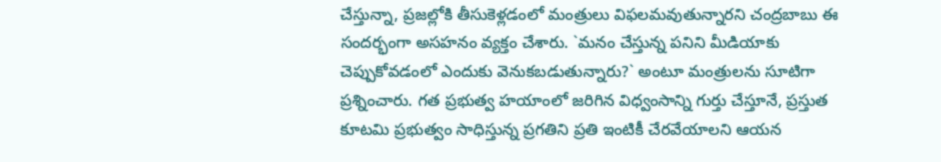చేస్తున్నా, ప్రజల్లోకి తీసుకెళ్లడంలో మంత్రులు విఫలమవుతున్నారని చంద్రబాబు ఈ సందర్భంగా అసహనం వ్యక్తం చేశారు. `మనం చేస్తున్న పనిని మీడియాకు చెప్పుకోవడంలో ఎందుకు వెనుకబడుతున్నారు?` అంటూ మంత్రులను సూటిగా ప్రశ్నించారు. గత ప్రభుత్వ హయాంలో జరిగిన విధ్వంసాన్ని గుర్తు చేస్తూనే, ప్రస్తుత కూటమి ప్రభుత్వం సాధిస్తున్న ప్రగతిని ప్రతి ఇంటికీ చేరవేయాలని ఆయన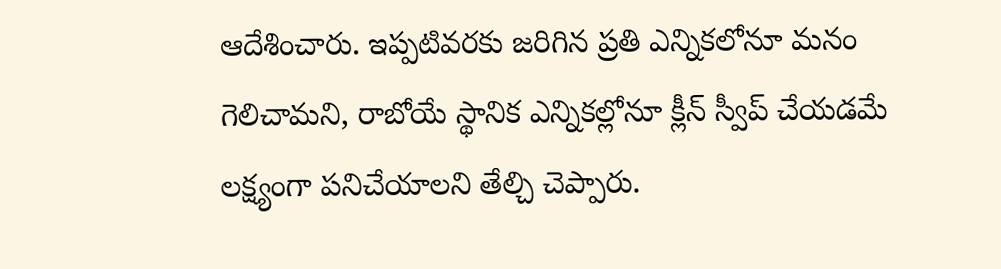ఆదేశించారు. ఇప్పటివరకు జరిగిన ప్రతి ఎన్నికలోనూ మనం గెలిచామని, రాబోయే స్థానిక ఎన్నికల్లోనూ క్లీన్ స్వీప్ చేయడమే లక్ష్యంగా పనిచేయాలని తేల్చి చెప్పారు.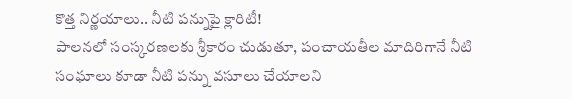కొత్త నిర్ణయాలు.. నీటి పన్నుపై క్లారిటీ!
పాలనలో సంస్కరణలకు శ్రీకారం చుడుతూ, పంచాయతీల మాదిరిగానే నీటి సంఘాలు కూడా నీటి పన్ను వసూలు చేయాలని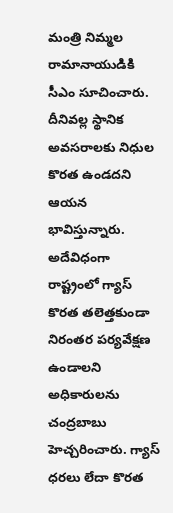మంత్రి నిమ్మల రామానాయుడికి సీఎం సూచించారు. దీనివల్ల స్థానిక అవసరాలకు నిధుల కొరత ఉండదని ఆయన భావిస్తున్నారు. అదేవిధంగా రాష్ట్రంలో గ్యాస్ కొరత తలెత్తకుండా నిరంతర పర్యవేక్షణ ఉండాలని అధికారులను చంద్రబాబు హెచ్చరించారు. గ్యాస్ ధరలు లేదా కొరత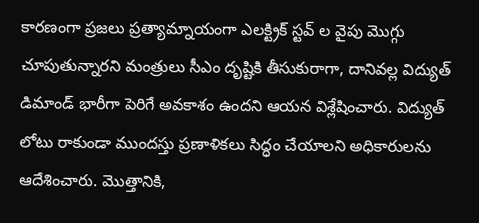కారణంగా ప్రజలు ప్రత్యామ్నాయంగా ఎలక్ట్రిక్ స్టవ్ ల వైపు మొగ్గు చూపుతున్నారని మంత్రులు సీఎం దృష్టికి తీసుకురాగా, దానివల్ల విద్యుత్ డిమాండ్ భారీగా పెరిగే అవకాశం ఉందని ఆయన విశ్లేషించారు. విద్యుత్ లోటు రాకుండా ముందస్తు ప్రణాళికలు సిద్ధం చేయాలని అధికారులను ఆదేశించారు. మొత్తానికి,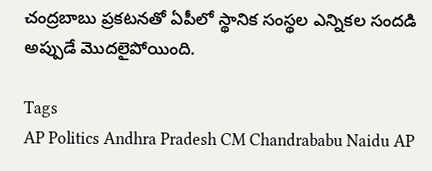చంద్రబాబు ప్రకటనతో ఏపీలో స్థానిక సంస్థల ఎన్నికల సందడి అప్పుడే మొదలైపోయింది.

Tags
AP Politics Andhra Pradesh CM Chandrababu Naidu AP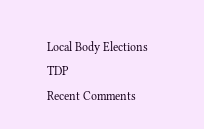Local Body Elections TDP
Recent Comments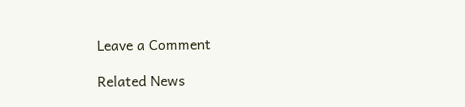Leave a Comment

Related News